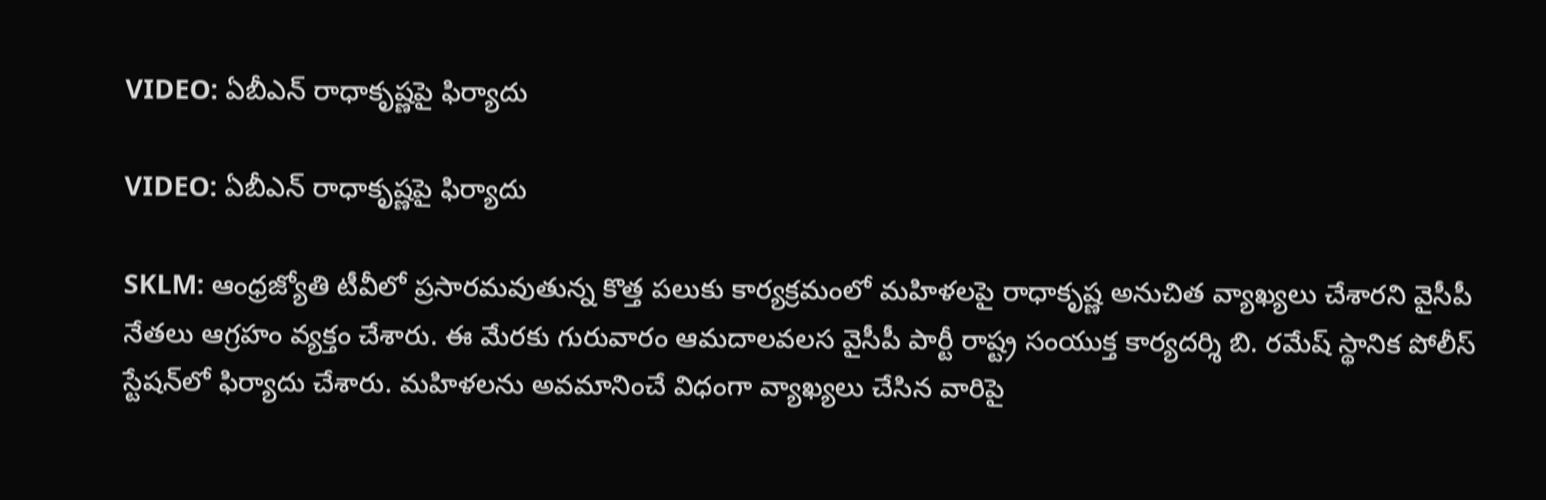VIDEO: ఏబీఎన్ రాధాకృష్ణపై ఫిర్యాదు

VIDEO: ఏబీఎన్ రాధాకృష్ణపై ఫిర్యాదు

SKLM: ఆంధ్రజ్యోతి టీవీలో ప్రసారమవుతున్న కొత్త పలుకు కార్యక్రమంలో మహిళలపై రాధాకృష్ణ అనుచిత వ్యాఖ్యలు చేశారని వైసీపీ నేతలు ఆగ్రహం వ్యక్తం చేశారు. ఈ మేరకు గురువారం ఆమదాలవలస వైసీపీ పార్టీ రాష్ట్ర సంయుక్త కార్యదర్శి బి. రమేష్ స్థానిక పోలీస్ స్టేషన్‌‌లో ఫిర్యాదు చేశారు. మహిళలను అవమానించే విధంగా వ్యాఖ్యలు చేసిన వారిపై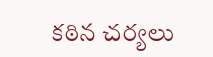కఠిన చర్యలు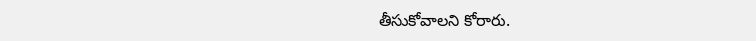తీసుకోవాలని కోరారు.